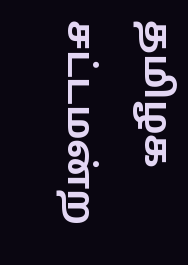தமிழக சட்டமன்ற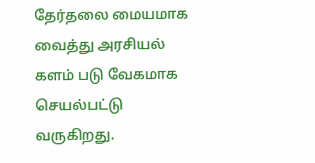தேர்தலை மையமாக வைத்து அரசியல் களம் படு வேகமாக செயல்பட்டு வருகிறது.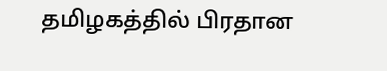தமிழகத்தில் பிரதான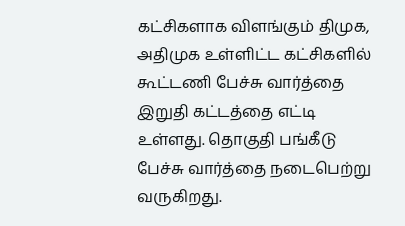கட்சிகளாக விளங்கும் திமுக, அதிமுக உள்ளிட்ட கட்சிகளில் கூட்டணி பேச்சு வார்த்தை இறுதி கட்டத்தை எட்டி உள்ளது. தொகுதி பங்கீடு பேச்சு வார்த்தை நடைபெற்று வருகிறது.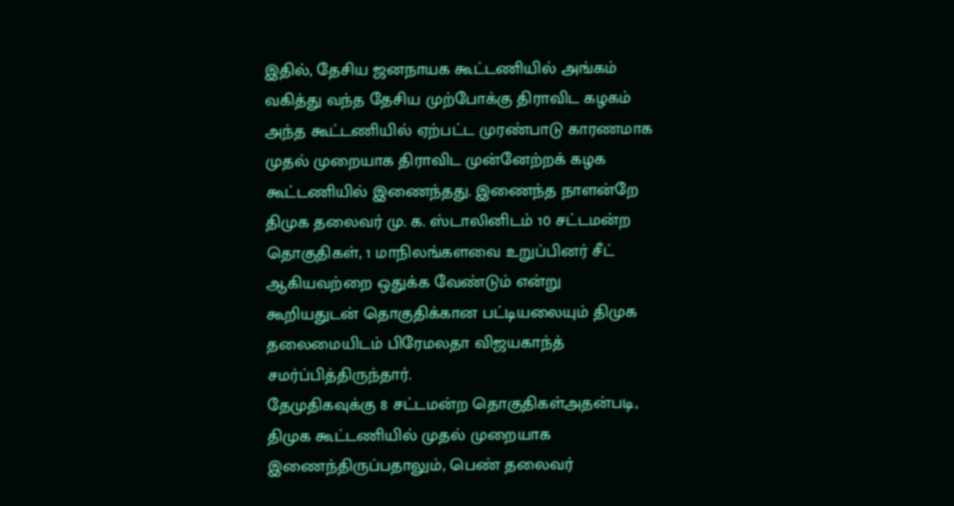இதில், தேசிய ஜனநாயக கூட்டணியில் அங்கம் வகித்து வந்த தேசிய முற்போக்கு திராவிட கழகம் அந்த கூட்டணியில் ஏற்பட்ட முரண்பாடு காரணமாக முதல் முறையாக திராவிட முன்னேற்றக் கழக கூட்டணியில் இணைந்தது. இணைந்த நாளன்றே திமுக தலைவர் மு. க. ஸ்டாலினிடம் 10 சட்டமன்ற தொகுதிகள், 1 மாநிலங்களவை உறுப்பினர் சீட் ஆகியவற்றை ஒதுக்க வேண்டும் என்று கூறியதுடன் தொகுதிக்கான பட்டியலையும் திமுக தலைமையிடம் பிரேமலதா விஜயகாந்த் சமர்ப்பித்திருந்தார்.
தேமுதிகவுக்கு 8 சட்டமன்ற தொகுதிகள்அதன்படி, திமுக கூட்டணியில் முதல் முறையாக இணைந்திருப்பதாலும், பெண் தலைவர்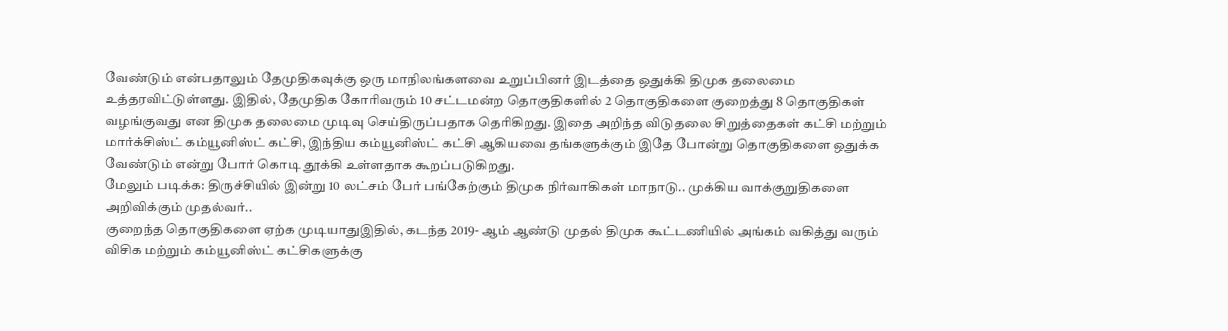வேண்டும் என்பதாலும் தேமுதிகவுக்கு ஒரு மாநிலங்களவை உறுப்பினர் இடத்தை ஒதுக்கி திமுக தலைமை உத்தரவிட்டுள்ளது. இதில், தேமுதிக கோரிவரும் 10 சட்டமன்ற தொகுதிகளில் 2 தொகுதிகளை குறைத்து 8 தொகுதிகள் வழங்குவது என திமுக தலைமை முடிவு செய்திருப்பதாக தெரிகிறது. இதை அறிந்த விடுதலை சிறுத்தைகள் கட்சி மற்றும் மார்க்சிஸ்ட் கம்யூனிஸ்ட் கட்சி, இந்திய கம்யூனிஸ்ட் கட்சி ஆகியவை தங்களுக்கும் இதே போன்று தொகுதிகளை ஒதுக்க வேண்டும் என்று போர் கொடி தூக்கி உள்ளதாக கூறப்படுகிறது.
மேலும் படிக்க: திருச்சியில் இன்று 10 லட்சம் பேர் பங்கேற்கும் திமுக நிர்வாகிகள் மாநாடு.. முக்கிய வாக்குறுதிகளை அறிவிக்கும் முதல்வர்..
குறைந்த தொகுதிகளை ஏற்க முடியாதுஇதில், கடந்த 2019- ஆம் ஆண்டு முதல் திமுக கூட்டணியில் அங்கம் வகித்து வரும் விசிக மற்றும் கம்யூனிஸ்ட் கட்சிகளுக்கு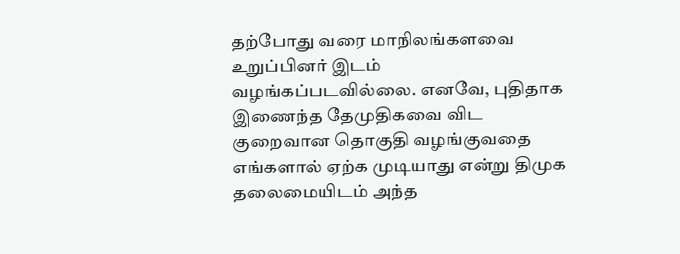தற்போது வரை மாநிலங்களவை உறுப்பினர் இடம் வழங்கப்படவில்லை. எனவே, புதிதாக இணைந்த தேமுதிகவை விட குறைவான தொகுதி வழங்குவதை எங்களால் ஏற்க முடியாது என்று திமுக தலைமையிடம் அந்த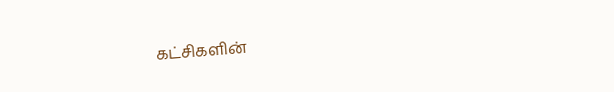கட்சிகளின்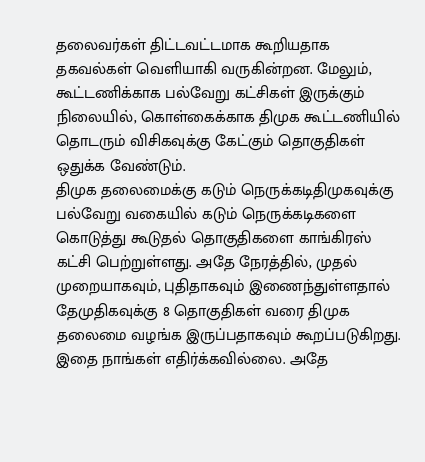தலைவர்கள் திட்டவட்டமாக கூறியதாக தகவல்கள் வெளியாகி வருகின்றன. மேலும், கூட்டணிக்காக பல்வேறு கட்சிகள் இருக்கும் நிலையில், கொள்கைக்காக திமுக கூட்டணியில் தொடரும் விசிகவுக்கு கேட்கும் தொகுதிகள் ஒதுக்க வேண்டும்.
திமுக தலைமைக்கு கடும் நெருக்கடிதிமுகவுக்கு பல்வேறு வகையில் கடும் நெருக்கடிகளை கொடுத்து கூடுதல் தொகுதிகளை காங்கிரஸ் கட்சி பெற்றுள்ளது. அதே நேரத்தில், முதல் முறையாகவும், புதிதாகவும் இணைந்துள்ளதால் தேமுதிகவுக்கு 8 தொகுதிகள் வரை திமுக தலைமை வழங்க இருப்பதாகவும் கூறப்படுகிறது. இதை நாங்கள் எதிர்க்கவில்லை. அதே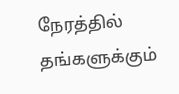நேரத்தில் தங்களுக்கும்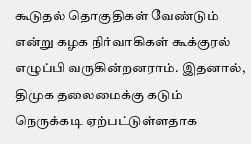கூடுதல் தொகுதிகள் வேண்டும் என்று கழக நிர்வாகிகள் கூக்குரல் எழுப்பி வருகின்றனராம். இதனால், திமுக தலைமைக்கு கடும் நெருக்கடி ஏற்பட்டுள்ளதாக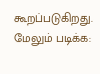கூறப்படுகிறது.
மேலும் படிக்க: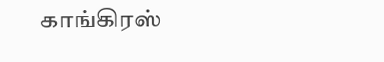காங்கிரஸ்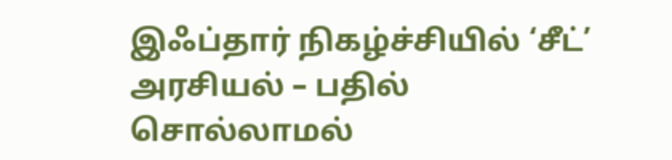இஃப்தார் நிகழ்ச்சியில் ‘சீட்’ அரசியல் – பதில் சொல்லாமல்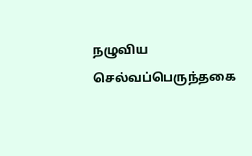நழுவிய செல்வப்பெருந்தகை